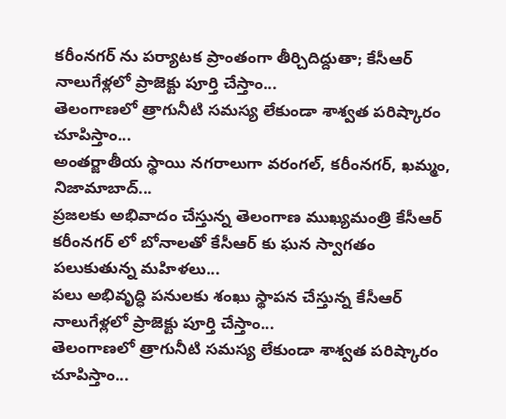కరీంనగర్ ను పర్యాటక ప్రాంతంగా తీర్చిదిద్దుతా; కేసీఆర్
నాలుగేళ్లలో ప్రాజెక్టు పూర్తి చేస్తాం...
తెలంగాణలో త్రాగునీటి సమస్య లేకుండా శాశ్వత పరిష్కారం చూపిస్తాం...
అంతర్జాతీయ స్థాయి నగరాలుగా వరంగల్, కరీంనగర్, ఖమ్మం, నిజామాబాద్...
ప్రజలకు అభివాదం చేస్తున్న తెలంగాణ ముఖ్యమంత్రి కేసీఆర్
కరీంనగర్ లో బోనాలతో కేసీఆర్ కు ఘన స్వాగతం పలుకుతున్న మహిళలు...
పలు అభివృద్ధి పనులకు శంఖు స్థాపన చేస్తున్న కేసీఆర్
నాలుగేళ్లలో ప్రాజెక్టు పూర్తి చేస్తాం...
తెలంగాణలో త్రాగునీటి సమస్య లేకుండా శాశ్వత పరిష్కారం చూపిస్తాం...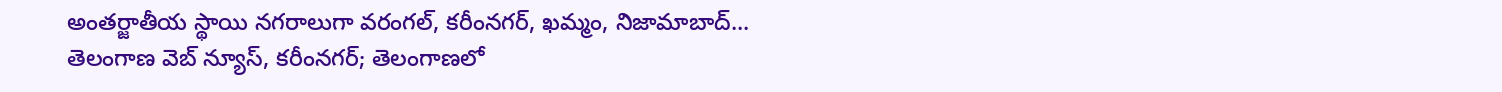అంతర్జాతీయ స్థాయి నగరాలుగా వరంగల్, కరీంనగర్, ఖమ్మం, నిజామాబాద్...
తెలంగాణ వెబ్ న్యూస్, కరీంనగర్; తెలంగాణలో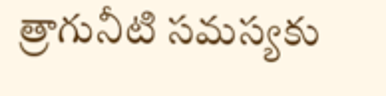త్రాగునీటి సమస్యకు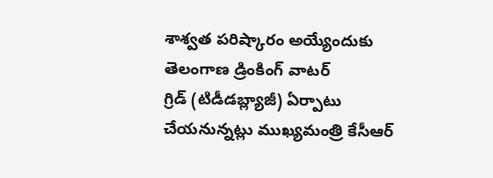శాశ్వత పరిష్కారం అయ్యేందుకు తెలంగాణ డ్రింకింగ్ వాటర్
గ్రిడ్ (టిడీడబ్ల్యాజీ) ఏర్పాటు చేయనున్నట్లు ముఖ్యమంత్రి కేసీఆర్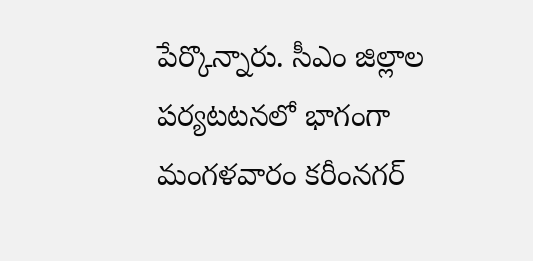పేర్కొన్నారు. సీఎం జిల్లాల పర్యటటనలో భాగంగా మంగళవారం కరీంనగర్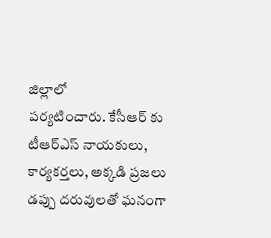జిల్లాలో
పర్యటించారు. కేసీఆర్ కు టీఆర్ఎస్ నాయకులు, కార్యకర్తలు, అక్కడి ప్రజలు
డప్పు దరువులతో ఘనంగా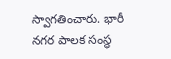స్వాగతించారు. భారీ నగర పాలక సంస్థ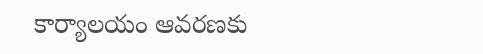కార్యాలయం ఆవరణకు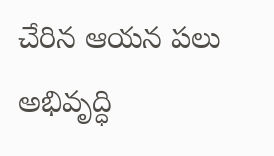చేరిన ఆయన పలు అభివృద్ధి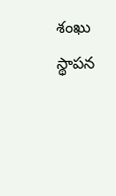శంఖు స్థాపన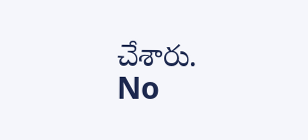చేశారు.
No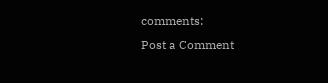comments:
Post a Comment